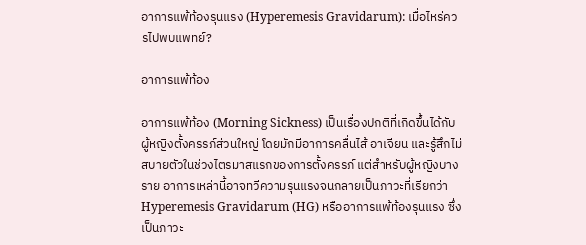อาการแพ้ท้องรุนแรง (Hyperemesis Gravidarum): เมื่อไหร่ควรไปพบแพทย์?

อาการแพ้ท้อง

อาการแพ้ท้อง (Morning Sickness) เป็นเรื่องปกติที่เกิดขึ้นได้กับผู้หญิงตั้งครรภ์ส่วนใหญ่ โดยมักมีอาการคลื่นไส้ อาเจียน และรู้สึกไม่สบายตัวในช่วงไตรมาสแรกของการตั้งครรภ์ แต่สำหรับผู้หญิงบางราย อาการเหล่านี้อาจทวีความรุนแรงจนกลายเป็นภาวะที่เรียกว่า Hyperemesis Gravidarum (HG) หรืออาการแพ้ท้องรุนแรง ซึ่งเป็นภาวะ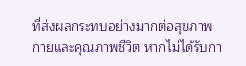ที่ส่งผลกระทบอย่างมากต่อสุขภาพกายและคุณภาพชีวิต หากไม่ได้รับกา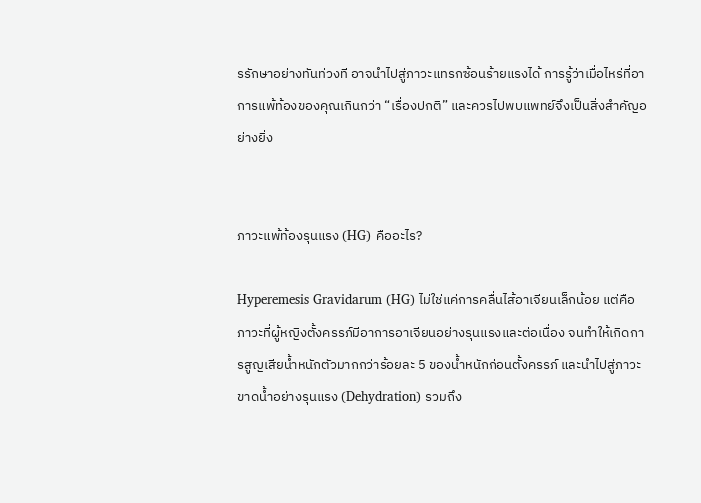รรักษาอย่างทันท่วงที อาจนำไปสู่ภาวะแทรกซ้อนร้ายแรงได้ การรู้ว่าเมื่อไหร่ที่อาการแพ้ท้องของคุณเกินกว่า “เรื่องปกติ” และควรไปพบแพทย์จึงเป็นสิ่งสำคัญอย่างยิ่ง


ภาวะแพ้ท้องรุนแรง (HG) คืออะไร?

Hyperemesis Gravidarum (HG) ไม่ใช่แค่การคลื่นไส้อาเจียนเล็กน้อย แต่คือภาวะที่ผู้หญิงตั้งครรภ์มีอาการอาเจียนอย่างรุนแรงและต่อเนื่อง จนทำให้เกิดการสูญเสียน้ำหนักตัวมากกว่าร้อยละ 5 ของน้ำหนักก่อนตั้งครรภ์ และนำไปสู่ภาวะขาดน้ำอย่างรุนแรง (Dehydration) รวมถึง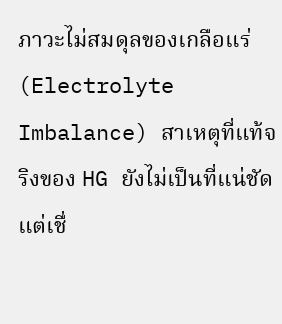ภาวะไม่สมดุลของเกลือแร่ (Electrolyte Imbalance) สาเหตุที่แท้จริงของ HG ยังไม่เป็นที่แน่ชัด แต่เชื่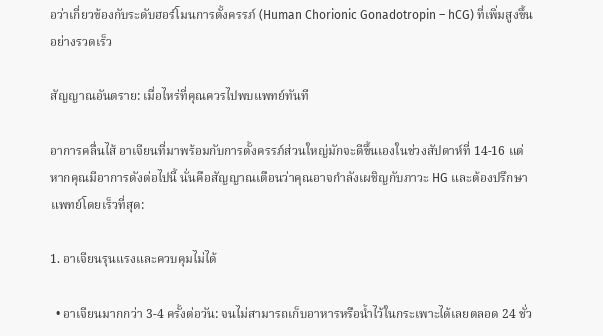อว่าเกี่ยวข้องกับระดับฮอร์โมนการตั้งครรภ์ (Human Chorionic Gonadotropin – hCG) ที่เพิ่มสูงขึ้นอย่างรวดเร็ว

สัญญาณอันตราย: เมื่อไหร่ที่คุณควรไปพบแพทย์ทันที

อาการคลื่นไส้ อาเจียนที่มาพร้อมกับการตั้งครรภ์ส่วนใหญ่มักจะดีขึ้นเองในช่วงสัปดาห์ที่ 14-16 แต่หากคุณมีอาการดังต่อไปนี้ นั่นคือสัญญาณเตือนว่าคุณอาจกำลังเผชิญกับภาวะ HG และต้องปรึกษาแพทย์โดยเร็วที่สุด:

1. อาเจียนรุนแรงและควบคุมไม่ได้

  • อาเจียนมากกว่า 3-4 ครั้งต่อวัน: จนไม่สามารถเก็บอาหารหรือน้ำไว้ในกระเพาะได้เลยตลอด 24 ชั่ว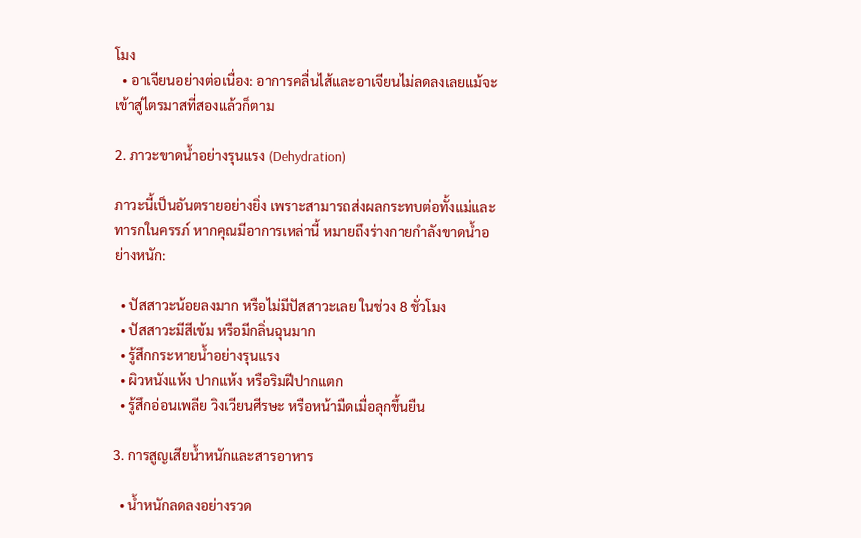โมง
  • อาเจียนอย่างต่อเนื่อง: อาการคลื่นไส้และอาเจียนไม่ลดลงเลยแม้จะเข้าสู่ไตรมาสที่สองแล้วก็ตาม

2. ภาวะขาดน้ำอย่างรุนแรง (Dehydration)

ภาวะนี้เป็นอันตรายอย่างยิ่ง เพราะสามารถส่งผลกระทบต่อทั้งแม่และทารกในครรภ์ หากคุณมีอาการเหล่านี้ หมายถึงร่างกายกำลังขาดน้ำอย่างหนัก:

  • ปัสสาวะน้อยลงมาก หรือไม่มีปัสสาวะเลย ในช่วง 8 ชั่วโมง
  • ปัสสาวะมีสีเข้ม หรือมีกลิ่นฉุนมาก
  • รู้สึกกระหายน้ำอย่างรุนแรง
  • ผิวหนังแห้ง ปากแห้ง หรือริมฝีปากแตก
  • รู้สึกอ่อนเพลีย วิงเวียนศีรษะ หรือหน้ามืดเมื่อลุกขึ้นยืน

3. การสูญเสียน้ำหนักและสารอาหาร

  • น้ำหนักลดลงอย่างรวด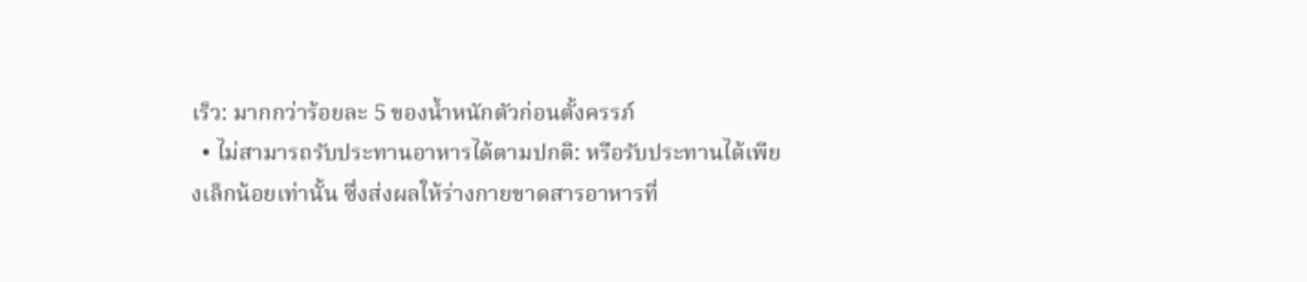เร็ว: มากกว่าร้อยละ 5 ของน้ำหนักตัวก่อนตั้งครรภ์
  • ไม่สามารถรับประทานอาหารได้ตามปกติ: หรือรับประทานได้เพียงเล็กน้อยเท่านั้น ซึ่งส่งผลให้ร่างกายขาดสารอาหารที่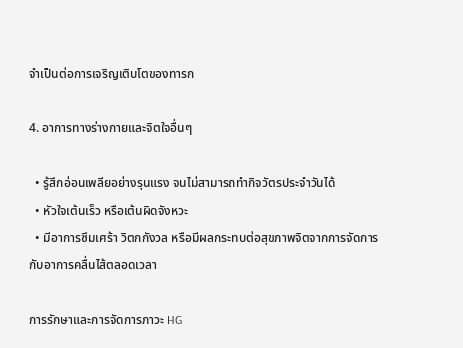จำเป็นต่อการเจริญเติบโตของทารก

4. อาการทางร่างกายและจิตใจอื่นๆ

  • รู้สึกอ่อนเพลียอย่างรุนแรง จนไม่สามารถทำกิจวัตรประจำวันได้
  • หัวใจเต้นเร็ว หรือเต้นผิดจังหวะ
  • มีอาการซึมเศร้า วิตกกังวล หรือมีผลกระทบต่อสุขภาพจิตจากการจัดการกับอาการคลื่นไส้ตลอดเวลา

การรักษาและการจัดการภาวะ HG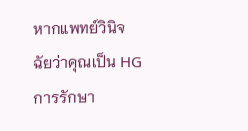หากแพทย์วินิจฉัยว่าคุณเป็น HG การรักษา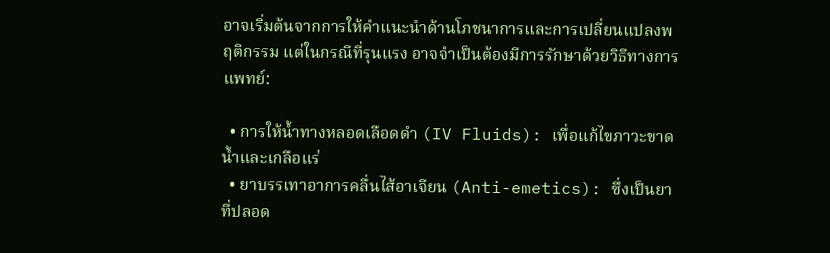อาจเริ่มต้นจากการให้คำแนะนำด้านโภชนาการและการเปลี่ยนแปลงพฤติกรรม แต่ในกรณีที่รุนแรง อาจจำเป็นต้องมีการรักษาด้วยวิธีทางการแพทย์:

  • การให้น้ำทางหลอดเลือดดำ (IV Fluids): เพื่อแก้ไขภาวะขาดน้ำและเกลือแร่
  • ยาบรรเทาอาการคลื่นไส้อาเจียน (Anti-emetics): ซึ่งเป็นยาที่ปลอด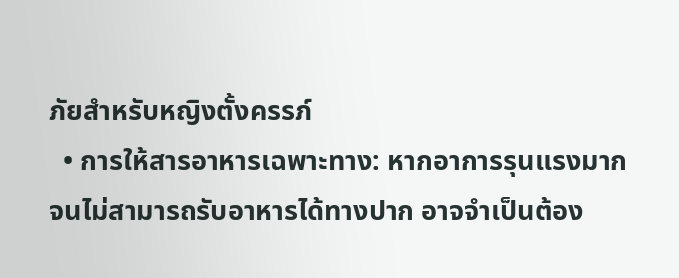ภัยสำหรับหญิงตั้งครรภ์
  • การให้สารอาหารเฉพาะทาง: หากอาการรุนแรงมากจนไม่สามารถรับอาหารได้ทางปาก อาจจำเป็นต้อง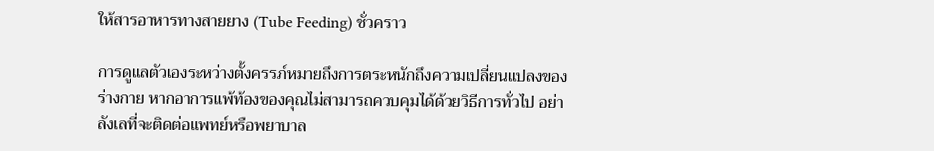ให้สารอาหารทางสายยาง (Tube Feeding) ชั่วคราว

การดูแลตัวเองระหว่างตั้งครรภ์หมายถึงการตระหนักถึงความเปลี่ยนแปลงของร่างกาย หากอาการแพ้ท้องของคุณไม่สามารถควบคุมได้ด้วยวิธีการทั่วไป อย่าลังเลที่จะติดต่อแพทย์หรือพยาบาล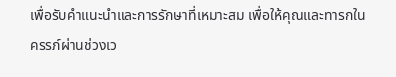เพื่อรับคำแนะนำและการรักษาที่เหมาะสม เพื่อให้คุณและทารกในครรภ์ผ่านช่วงเว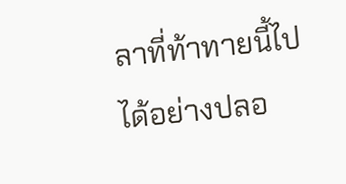ลาที่ท้าทายนี้ไปได้อย่างปลอ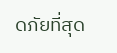ดภัยที่สุด